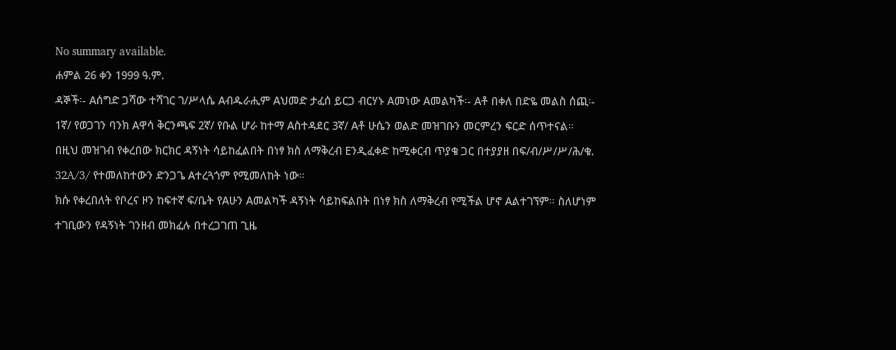No summary available.
ሐምል 26 ቀን 1999 ዓ.ም.
ዳኞች፡- Aሰግድ ጋሻው ተሻገር ገ/ሥላሴ Aብዱራሒም Aህመድ ታፈሰ ይርጋ ብርሃኑ Aመነው Aመልካች፡- Aቶ በቀለ በድዬ መልስ ሰጪ፡- 1ኛ/ የወጋገን ባንክ Aዋሳ ቅርንጫፍ 2ኛ/ የቡል ሆራ ከተማ Aስተዳደር 3ኛ/ Aቶ ሁሴን ወልድ መዝገቡን መርምረን ፍርድ ሰጥተናል።
በዚህ መዝገብ የቀረበው ክርክር ዳኝነት ሳይከፈልበት በነፃ ክስ ለማቅረብ Eንዲፈቀድ ከሚቀርብ ጥያቄ ጋር በተያያዘ በፍ/ብ/ሥ/ሥ/ሕ/ቁ.
32A/3/ የተመለከተውን ድንጋጌ Aተረጓጎም የሚመለከት ነው።
ክሱ የቀረበለት የቦረና ዞን ከፍተኛ ፍ/ቤት የAሁን Aመልካች ዳኝነት ሳይከፍልበት በነፃ ክስ ለማቅረብ የሚችል ሆኖ Aልተገኘም። ስለሆነም ተገቢውን የዳኝነት ገንዘብ መክፈሉ በተረጋገጠ ጊዜ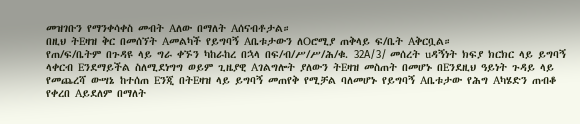መዝገቡን የማንቀሳቀስ መብት Aለው በማለት Aሰናብቶታል።
በዚህ ትEዛዝ ቅር በመሰኘት Aመልካች የይግባኝ Aቤቱታውን ለOሮሚያ ጠቅላይ ፍ/ቤት Aቅርቧል።
የጠ/ፍ/ቤትም በጉዳዩ ላይ ግራ ቀኙን ካከራከረ በኋላ በፍ/ብ/ሥ/ሥ/ሕ/ቁ. 32A/3/ መሰረት uዳኝነት ክፍያ ክርክር ላይ ይግባኝ ላቀርብ Eንደማይችል ስለሚደነግግ ወይም ጊዜያዊ Aገልግሎት ያለውን ትEዛዝ መስጠት በመሆኑ በEንደዚህ ዓይነት ጉዳይ ላይ የመጨረሻ ውሣኔ ከተሰጠ Eንጂ በትEዛዝ ላይ ይግባኝ መጠየቅ የሚቻል ባለመሆኑ የይግባኝ Aቤቱታው የሕግ Aካሄድን ጠብቆ የቀረበ Aይደለም በማለት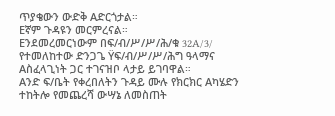ጥያቄውን ውድቅ Aድርጎታል።
Eኛም ጉዳዩን መርምረናል።
Eንደመረመርነውም በፍ/ብ/ሥ/ሥ/ሕ/ቁ 32A/3/ የተመለከተው ድንጋጌ Ÿፍ/ብ/ሥ/ሥ/ሕግ ዓላማና Aስፈላጊነት ጋር ተገናዝቦ ላታይ ይገባዋል።
Aንድ ፍ/ቤት የቀረበለትን ጉዳይ ሙሉ የክርክር Aካሄድን ተከትሎ የመጨረሻ ውሣኔ ለመስጠት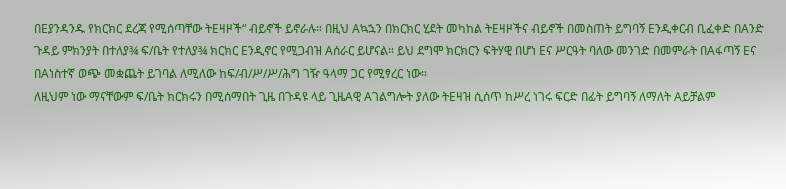በEያንዳንዱ የክርክር ደረጃ የሚሰጣቸው ትEዛዞች“ ብይኖች ይኖራሉ። በዚህ Aኳኋን በክርክር ሂደት መካከል ትEዛዞችና ብይኖች በመስጠት ይግባኝ Eንዲቀርብ ቢፈቀድ በAንድ ጉዳይ ምክንያት በተለያ¾ ፍ/ቤት የተለያ¾ ክርክር Eንዲኖር የሚጋብዝ Aሰራር ይሆናል። ይህ ደግሞ ክርክርን ፍትሃዊ በሆነ Eና ሥርዓት ባለው መንገድ በመምራት በAፋጣኝ Eና በAነስተኛ ወጭ መቋጨት ይገባል ለሚለው ከፍ/ብ/ሥ/ሥ/ሕግ ገዥ ዓላማ ጋር የሚፃረር ነው።
ለዚህም ነው ማናቸውም ፍ/ቤት ክርክሩን በሚሰማበት ጊዜ በጉዳዩ ላይ ጊዜAዊ Aገልግሎት ያለው ትEዛዝ ሲሰጥ ከሥረ ነገሩ ፍርድ በፊት ይግባኝ ለማለት Aይቻልም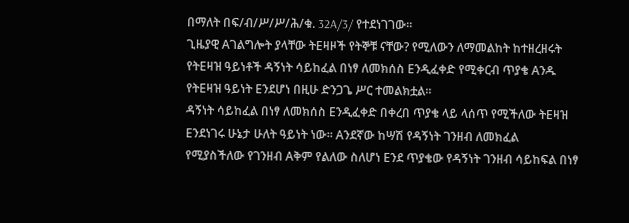በማለት በፍ/ብ/ሥ/ሥ/ሕ/ቁ. 32A/3/ የተደነገገው።
ጊዜያዊ Aገልግሎት ያላቸው ትEዛዞች የትኞቹ ናቸው? የሚለውን ለማመልከት ከተዘረዘሩት የትEዛዝ ዓይነቶች ዳኝነት ሳይከፈል በነፃ ለመክሰስ Eንዲፈቀድ የሚቀርብ ጥያቄ Aንዱ የትEዛዝ ዓይነት Eንደሆነ በዚሁ ድንጋጌ ሥር ተመልክቷል።
ዳኝነት ሳይከፈል በነፃ ለመክሰስ Eንዲፈቀድ በቀረበ ጥያቄ ላይ ላሰጥ የሚችለው ትEዛዝ Eንደነገሩ ሁኔታ ሁለት ዓይነት ነው። Aንደኛው ከሣሽ የዳኝነት ገንዘብ ለመክፈል የሚያስችለው የገንዘብ Aቅም የልለው ስለሆነ Eንደ ጥያቄው የዳኝነት ገንዘብ ሳይከፍል በነፃ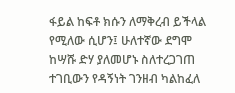ፋይል ከፍቶ ክሱን ለማቅረብ ይችላል የሚለው ሲሆን፤ ሁለተኛው ደግሞ ከሣሹ ድሃ ያለመሆኑ ስለተረጋገጠ ተገቢውን የዳኝነት ገንዘብ ካልከፈለ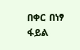በቀር በነፃ ፋይል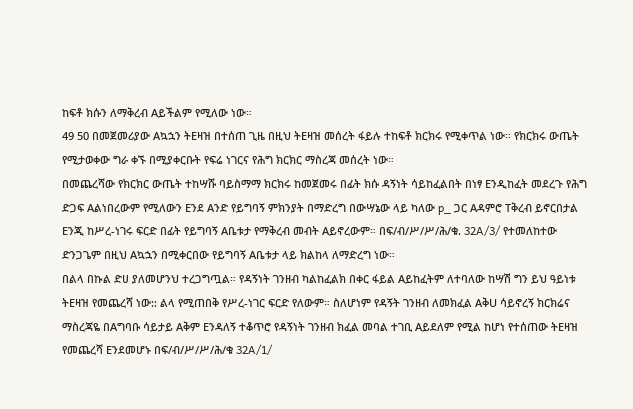ከፍቶ ክሱን ለማቅረብ Aይችልም የሚለው ነው።
49 50 በመጀመሪያው Aኳኋን ትEዛዝ በተሰጠ ጊዜ በዚህ ትEዛዝ መሰረት ፋይሉ ተከፍቶ ክርክሩ የሚቀጥል ነው። የክርክሩ ውጤት የሚታወቀው ግራ ቀኙ በሚያቀርቡት የፍሬ ነገርና የሕግ ክርክር ማስረጃ መሰረት ነው።
በመጨረሻው የክርክር ውጤት ተከሣሹ ባይስማማ ክርክሩ ከመጀመሩ በፊት ክሱ ዳኝነት ሳይከፈልበት በነፃ Eንዲከፈት መደረጉ የሕግ ድጋፍ Aልነበረውም የሚለውን Eንደ Aንድ የይግባኝ ምክንያት በማድረግ በውሣኔው ላይ ካለው p_ ጋር Aዳምሮ Tቅረብ ይኖርበታል Eንጂ ከሥረ-ነገሩ ፍርድ በፊት የይግባኝ Aቤቱታ የማቅረብ መብት Aይኖረውም። በፍ/ብ/ሥ/ሥ/ሕ/ቁ. 32A/3/ የተመለከተው ድንጋጌም በዚህ Aኳኋን በሚቀርበው የይግባኝ Aቤቱታ ላይ ክልከላ ለማድረግ ነው።
በልላ በኩል ድሀ ያለመሆንህ ተረጋግጧል። የዳኝነት ገንዘብ ካልከፈልክ በቀር ፋይል Aይከፈትም ለተባለው ከሣሽ ግን ይህ ዓይነቱ ትEዛዝ የመጨረሻ ነው:: ልላ የሚጠበቅ የሥረ-ነገር ፍርድ የለውም። ስለሆነም የዳኝት ገንዘብ ለመክፈል AቅU ሳይኖረኝ ክርክሬና ማስረጃዬ በAግባቡ ሳይታይ Aቅም Eንዳለኝ ተቆጥሮ የዳኝነት ገንዘብ ክፈል መባል ተገቢ Aይደለም የሚል ከሆነ የተሰጠው ትEዛዝ የመጨረሻ Eንደመሆኑ በፍ/ብ/ሥ/ሥ/ሕ/ቁ 32A/1/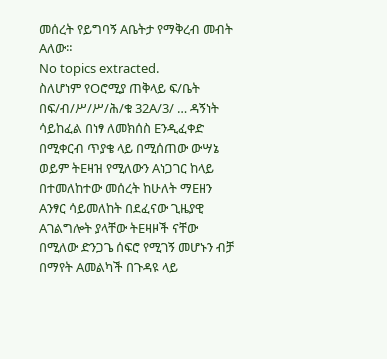መሰረት የይግባኝ Aቤትታ የማቅረብ መብት Aለው።
No topics extracted.
ስለሆነም የOሮሚያ ጠቅላይ ፍ/ቤት በፍ/ብ/ሥ/ሥ/ሕ/ቁ 32A/3/ … ዳኝነት ሳይከፈል በነፃ ለመክሰስ Eንዲፈቀድ በሚቀርብ ጥያቄ ላይ በሚሰጠው ውሣኔ ወይም ትEዛዝ የሚለውን Aነጋገር ከላይ በተመለከተው መሰረት ከሁለት ማEዘን Aንፃር ሳይመለከት በደፈናው ጊዜያዊ Aገልግሎት ያላቸው ትEዛዞች ናቸው በሚለው ድንጋጌ ሰፍሮ የሚገኝ መሆኑን ብቻ በማየት Aመልካች በጉዳዩ ላይ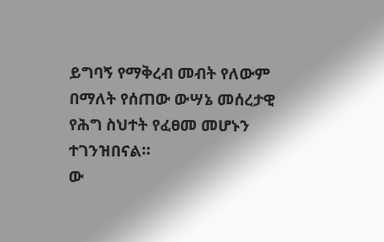ይግባኝ የማቅረብ መብት የለውም በማለት የሰጠው ውሣኔ መሰረታዊ የሕግ ስህተት የፈፀመ መሆኑን ተገንዝበናል።
ው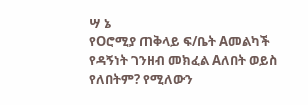ሣ ኔ
የOሮሚያ ጠቅላይ ፍ/ቤት Aመልካች የዳኝነት ገንዘብ መክፈል Aለበት ወይስ የለበትም? የሚለውን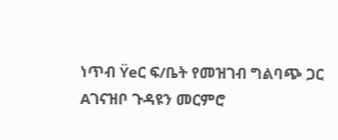ነጥብ Ÿeር ፍ/ቤት የመዝገብ ግልባጭ ጋር Aገናዝቦ ጉዳዩን መርምሮ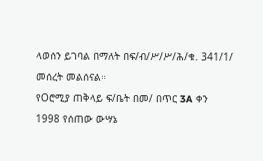ላወሰን ይገባል በማለት በፍ/ብ/ሥ/ሥ/ሕ/ቁ. 341/1/ መሰረት መልሰናል።
የOሮሚያ ጠቅላይ ፍ/ቤት በመ/ በጥር 3A ቀን 1998 የሰጠው ውሣኔ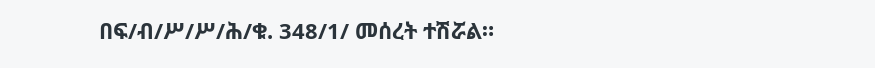በፍ/ብ/ሥ/ሥ/ሕ/ቁ. 348/1/ መሰረት ተሽሯል።